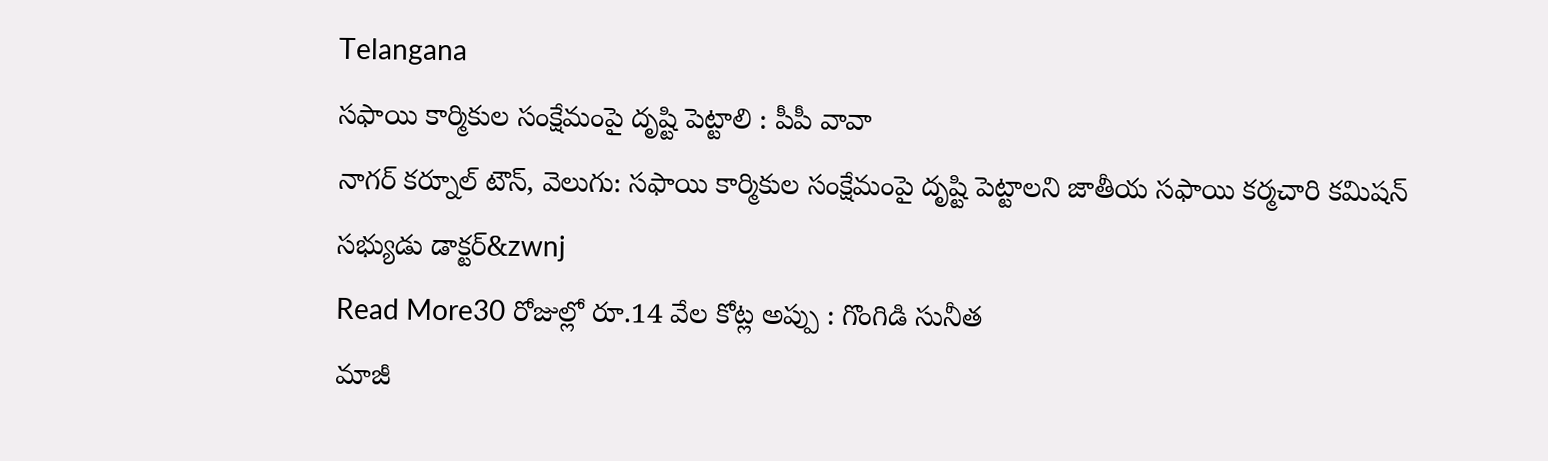Telangana
సఫాయి కార్మికుల సంక్షేమంపై దృష్టి పెట్టాలి : పీపీ వావా
నాగర్ కర్నూల్ టౌన్, వెలుగు: సఫాయి కార్మికుల సంక్షేమంపై దృష్టి పెట్టాలని జాతీయ సఫాయి కర్మచారి కమిషన్ సభ్యుడు డాక్టర్&zwnj
Read More30 రోజుల్లో రూ.14 వేల కోట్ల అప్పు : గొంగిడి సునీత
మాజీ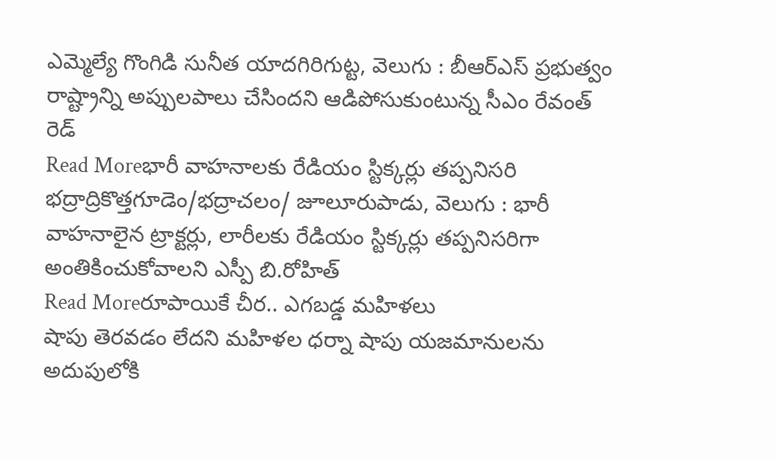ఎమ్మెల్యే గొంగిడి సునీత యాదగిరిగుట్ట, వెలుగు : బీఆర్ఎస్ ప్రభుత్వం రాష్ట్రాన్ని అప్పులపాలు చేసిందని ఆడిపోసుకుంటున్న సీఎం రేవంత్ రెడ్
Read Moreభారీ వాహనాలకు రేడియం స్టిక్కర్లు తప్పనిసరి
భద్రాద్రికొత్తగూడెం/భద్రాచలం/ జూలూరుపాడు, వెలుగు : భారీ వాహనాలైన ట్రాక్టర్లు, లారీలకు రేడియం స్టిక్కర్లు తప్పనిసరిగా అంతికించుకోవాలని ఎస్పీ బి.రోహిత్
Read Moreరూపాయికే చీర.. ఎగబడ్డ మహిళలు
షాపు తెరవడం లేదని మహిళల ధర్నా షాపు యజమానులను అదుపులోకి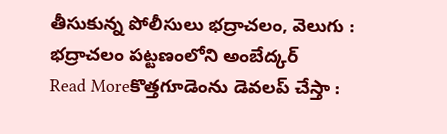తీసుకున్న పోలీసులు భద్రాచలం, వెలుగు : భద్రాచలం పట్టణంలోని అంబేద్కర్
Read Moreకొత్తగూడెంను డెవలప్ చేస్తా :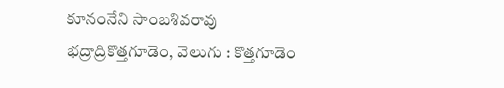కూనంనేని సాంబశివరావు
భద్రాద్రికొత్తగూడెం, వెలుగు : కొత్తగూడెం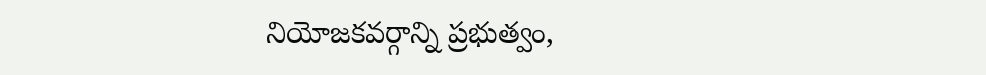నియోజకవర్గాన్ని ప్రభుత్వం,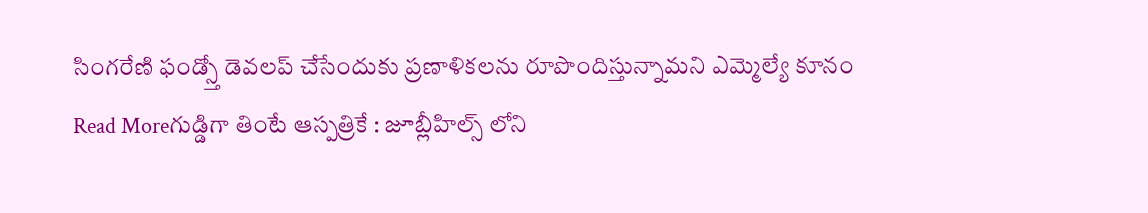సింగరేణి ఫండ్స్తో డెవలప్ చేసేందుకు ప్రణాళికలను రూపొందిస్తున్నామని ఎమ్మెల్యే కూనం
Read Moreగుడ్డిగా తింటే ఆస్పత్రికే : జూబ్లీహిల్స్ లోని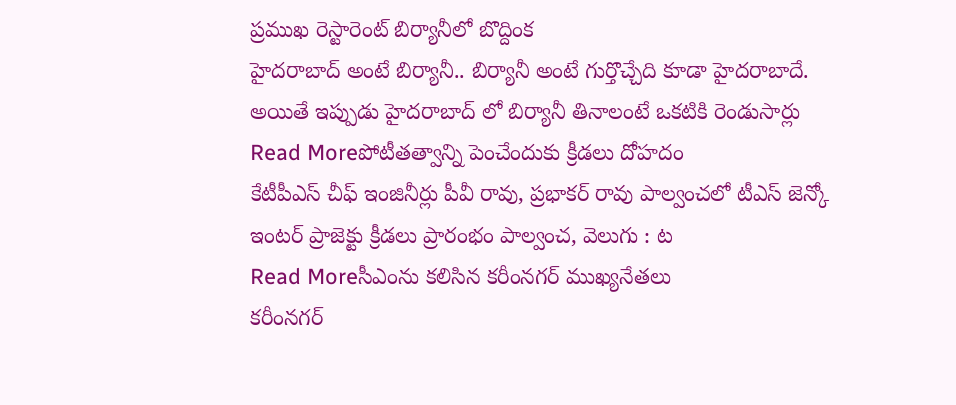ప్రముఖ రెస్టారెంట్ బిర్యానీలో బొద్దింక
హైదరాబాద్ అంటే బిర్యానీ.. బిర్యానీ అంటే గుర్తొచ్చేది కూడా హైదరాబాదే. అయితే ఇప్పుడు హైదరాబాద్ లో బిర్యానీ తినాలంటే ఒకటికి రెండుసార్లు
Read Moreపోటీతత్వాన్ని పెంచేందుకు క్రీడలు దోహదం
కేటీపీఎస్ చీఫ్ ఇంజినీర్లు పీవీ రావు, ప్రభాకర్ రావు పాల్వంచలో టీఎస్ జెన్కో ఇంటర్ ప్రాజెక్టు క్రీడలు ప్రారంభం పాల్వంచ, వెలుగు : ట
Read Moreసీఎంను కలిసిన కరీంనగర్ ముఖ్యనేతలు
కరీంనగర్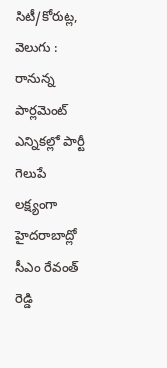సిటీ/కోరుట్ల, వెలుగు : రానున్న పార్లమెంట్ ఎన్నికల్లో పార్టీ గెలుపే లక్ష్యంగా హైదరాబాద్లో సీఎం రేవంత్ రెడ్డి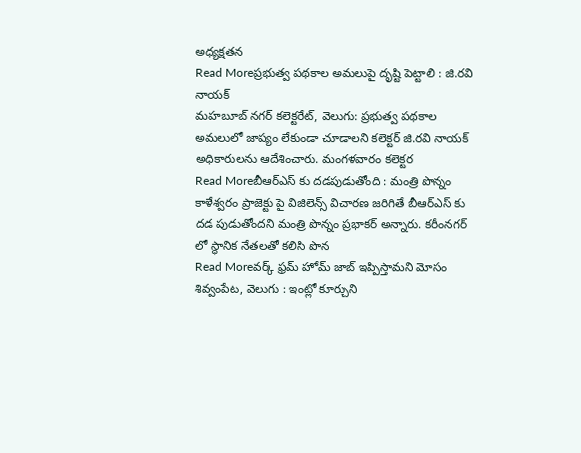అధ్యక్షతన
Read Moreప్రభుత్వ పథకాల అమలుపై దృష్టి పెట్టాలి : జి.రవి నాయక్
మహబూబ్ నగర్ కలెక్టరేట్, వెలుగు: ప్రభుత్వ పథకాల అమలులో జాప్యం లేకుండా చూడాలని కలెక్టర్ జి.రవి నాయక్ అధికారులను ఆదేశించారు. మంగళవారం కలెక్టర
Read Moreబీఆర్ఎస్ కు దడపుడుతోంది : మంత్రి పొన్నం
కాళేశ్వరం ప్రాజెక్టు పై విజిలెన్స్ విచారణ జరిగితే బీఆర్ఎస్ కు దడ పుడుతోందని మంత్రి పొన్నం ప్రభాకర్ అన్నారు. కరీంనగర్ లో స్థానిక నేతలతో కలిసి పొన
Read Moreవర్క్ ఫ్రమ్ హోమ్ జాబ్ ఇప్పిస్తామని మోసం
శివ్వంపేట, వెలుగు : ఇంట్లో కూర్చుని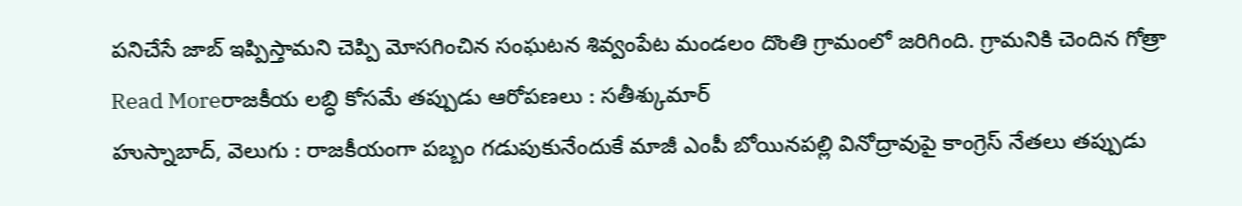పనిచేసే జాబ్ ఇప్పిస్తామని చెప్పి మోసగించిన సంఘటన శివ్వంపేట మండలం దొంతి గ్రామంలో జరిగింది. గ్రామనికి చెందిన గోత్రా
Read Moreరాజకీయ లబ్ధి కోసమే తప్పుడు ఆరోపణలు : సతీశ్కుమార్
హుస్నాబాద్, వెలుగు : రాజకీయంగా పబ్బం గడుపుకునేందుకే మాజీ ఎంపీ బోయినపల్లి వినోద్రావుపై కాంగ్రెస్ నేతలు తప్పుడు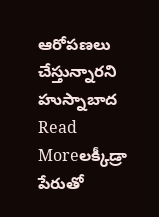ఆరోపణలు చేస్తున్నారని హుస్నాబాద
Read Moreలక్కీడ్రా పేరుతో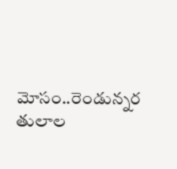మోసం..రెండున్నర తులాల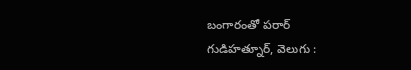బంగారంతో పరార్
గుడిహత్నూర్, వెలుగు :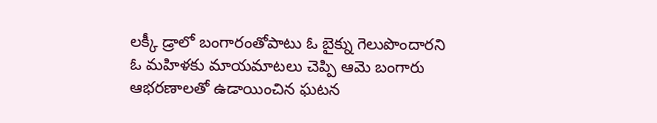లక్కీ డ్రాలో బంగారంతోపాటు ఓ బైక్ను గెలుపొందారని ఓ మహిళకు మాయమాటలు చెప్పి ఆమె బంగారు ఆభరణాలతో ఉడాయించిన ఘటన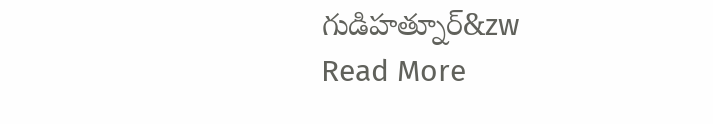గుడిహత్నూర్&zw
Read More